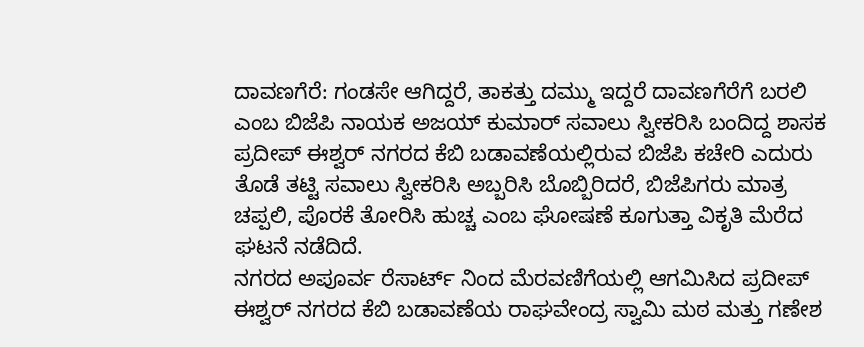ದಾವಣಗೆರೆ: ಗಂಡಸೇ ಆಗಿದ್ದರೆ, ತಾಕತ್ತು ದಮ್ಮು ಇದ್ದರೆ ದಾವಣಗೆರೆಗೆ ಬರಲಿ ಎಂಬ ಬಿಜೆಪಿ ನಾಯಕ ಅಜಯ್ ಕುಮಾರ್ ಸವಾಲು ಸ್ವೀಕರಿಸಿ ಬಂದಿದ್ದ ಶಾಸಕ ಪ್ರದೀಪ್ ಈಶ್ವರ್ ನಗರದ ಕೆಬಿ ಬಡಾವಣೆಯಲ್ಲಿರುವ ಬಿಜೆಪಿ ಕಚೇರಿ ಎದುರು ತೊಡೆ ತಟ್ಟಿ ಸವಾಲು ಸ್ವೀಕರಿಸಿ ಅಬ್ಬರಿಸಿ ಬೊಬ್ಬಿರಿದರೆ, ಬಿಜೆಪಿಗರು ಮಾತ್ರ ಚಪ್ಪಲಿ, ಪೊರಕೆ ತೋರಿಸಿ ಹುಚ್ಚ ಎಂಬ ಘೋಷಣೆ ಕೂಗುತ್ತಾ ವಿಕೃತಿ ಮೆರೆದ ಘಟನೆ ನಡೆದಿದೆ.
ನಗರದ ಅಪೂರ್ವ ರೆಸಾರ್ಟ್ ನಿಂದ ಮೆರವಣಿಗೆಯಲ್ಲಿ ಆಗಮಿಸಿದ ಪ್ರದೀಪ್ ಈಶ್ವರ್ ನಗರದ ಕೆಬಿ ಬಡಾವಣೆಯ ರಾಘವೇಂದ್ರ ಸ್ವಾಮಿ ಮಠ ಮತ್ತು ಗಣೇಶ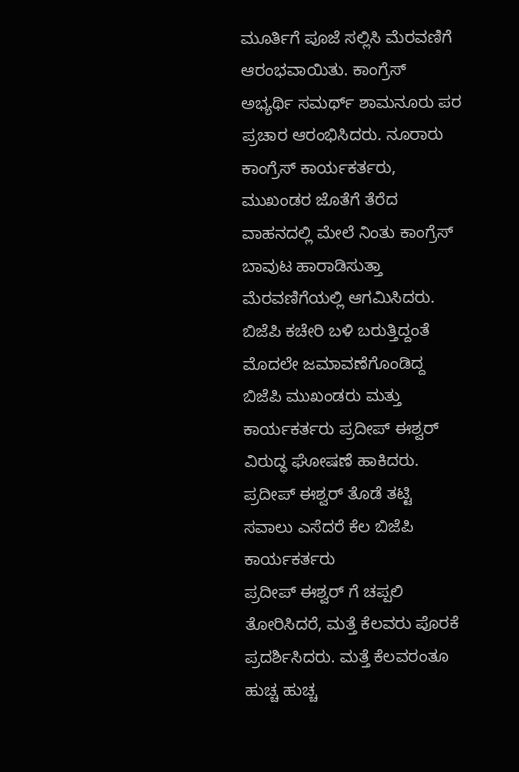ಮೂರ್ತಿಗೆ ಪೂಜೆ ಸಲ್ಲಿಸಿ ಮೆರವಣಿಗೆ ಆರಂಭವಾಯಿತು. ಕಾಂಗ್ರೆಸ್ ಅಭ್ಯರ್ಥಿ ಸಮರ್ಥ್ ಶಾಮನೂರು ಪರ ಪ್ರಚಾರ ಆರಂಭಿಸಿದರು. ನೂರಾರು ಕಾಂಗ್ರೆಸ್ ಕಾರ್ಯಕರ್ತರು, ಮುಖಂಡರ ಜೊತೆಗೆ ತೆರೆದ ವಾಹನದಲ್ಲಿ ಮೇಲೆ ನಿಂತು ಕಾಂಗ್ರೆಸ್ ಬಾವುಟ ಹಾರಾಡಿಸುತ್ತಾ ಮೆರವಣಿಗೆಯಲ್ಲಿ ಆಗಮಿಸಿದರು.
ಬಿಜೆಪಿ ಕಚೇರಿ ಬಳಿ ಬರುತ್ತಿದ್ದಂತೆ ಮೊದಲೇ ಜಮಾವಣೆಗೊಂಡಿದ್ದ ಬಿಜೆಪಿ ಮುಖಂಡರು ಮತ್ತು ಕಾರ್ಯಕರ್ತರು ಪ್ರದೀಪ್ ಈಶ್ವರ್ ವಿರುದ್ಧ ಘೋಷಣೆ ಹಾಕಿದರು. ಪ್ರದೀಪ್ ಈಶ್ವರ್ ತೊಡೆ ತಟ್ಟಿ ಸವಾಲು ಎಸೆದರೆ ಕೆಲ ಬಿಜೆಪಿ ಕಾರ್ಯಕರ್ತರು
ಪ್ರದೀಪ್ ಈಶ್ವರ್ ಗೆ ಚಪ್ಪಲಿ ತೋರಿಸಿದರೆ, ಮತ್ತೆ ಕೆಲವರು ಪೊರಕೆ ಪ್ರದರ್ಶಿಸಿದರು. ಮತ್ತೆ ಕೆಲವರಂತೂ ಹುಚ್ಚ ಹುಚ್ಚ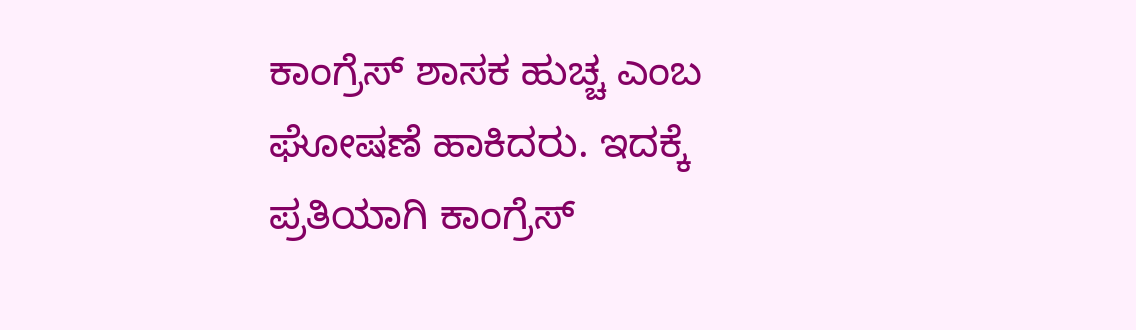ಕಾಂಗ್ರೆಸ್ ಶಾಸಕ ಹುಚ್ಚ ಎಂಬ ಘೋಷಣೆ ಹಾಕಿದರು. ಇದಕ್ಕೆ ಪ್ರತಿಯಾಗಿ ಕಾಂಗ್ರೆಸ್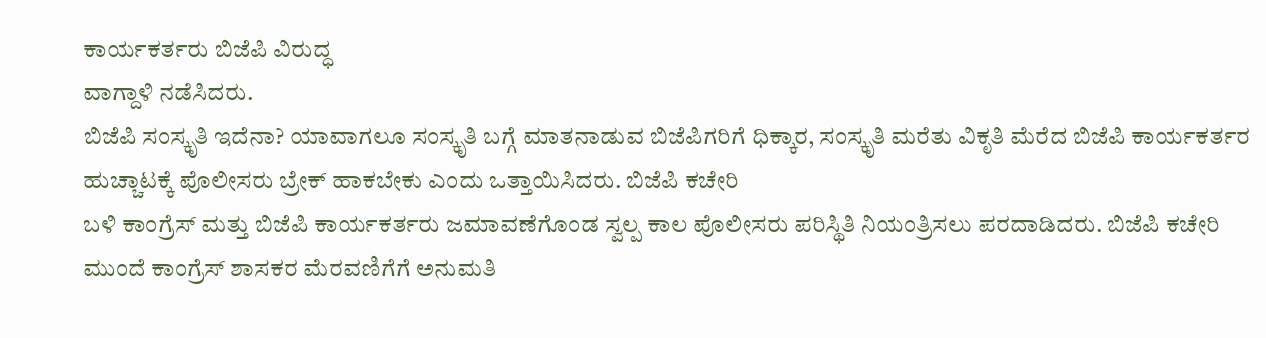ಕಾರ್ಯಕರ್ತರು ಬಿಜೆಪಿ ವಿರುದ್ಧ
ವಾಗ್ದಾಳಿ ನಡೆಸಿದರು.
ಬಿಜೆಪಿ ಸಂಸ್ಕೃತಿ ಇದೆನಾ? ಯಾವಾಗಲೂ ಸಂಸ್ಕೃತಿ ಬಗ್ಗೆ ಮಾತನಾಡುವ ಬಿಜೆಪಿಗರಿಗೆ ಧಿಕ್ಕಾರ, ಸಂಸ್ಕೃತಿ ಮರೆತು ವಿಕೃತಿ ಮೆರೆದ ಬಿಜೆಪಿ ಕಾರ್ಯಕರ್ತರ ಹುಚ್ಚಾಟಕ್ಕೆ ಪೊಲೀಸರು ಬ್ರೇಕ್ ಹಾಕಬೇಕು ಎಂದು ಒತ್ತಾಯಿಸಿದರು. ಬಿಜೆಪಿ ಕಚೇರಿ
ಬಳಿ ಕಾಂಗ್ರೆಸ್ ಮತ್ತು ಬಿಜೆಪಿ ಕಾರ್ಯಕರ್ತರು ಜಮಾವಣೆಗೊಂಡ ಸ್ವಲ್ಪ ಕಾಲ ಪೊಲೀಸರು ಪರಿಸ್ಥಿತಿ ನಿಯಂತ್ರಿಸಲು ಪರದಾಡಿದರು. ಬಿಜೆಪಿ ಕಚೇರಿ ಮುಂದೆ ಕಾಂಗ್ರೆಸ್ ಶಾಸಕರ ಮೆರವಣಿಗೆಗೆ ಅನುಮತಿ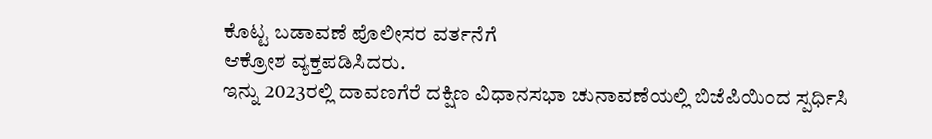ಕೊಟ್ಟ ಬಡಾವಣೆ ಪೊಲೀಸರ ವರ್ತನೆಗೆ
ಆಕ್ರೋಶ ವ್ಯಕ್ತಪಡಿಸಿದರು.
ಇನ್ನು 2023ರಲ್ಲಿ ದಾವಣಗೆರೆ ದಕ್ಷಿಣ ವಿಧಾನಸಭಾ ಚುನಾವಣೆಯಲ್ಲಿ ಬಿಜೆಪಿಯಿಂದ ಸ್ಪರ್ಧಿಸಿ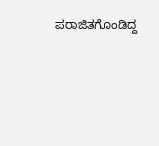ಪರಾಜಿತಗೊಂಡಿದ್ದ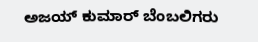ಅಜಯ್ ಕುಮಾರ್ ಬೆಂಬಲಿಗರು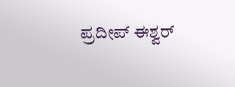ಪ್ರದೀಪ್ ಈಶ್ವರ್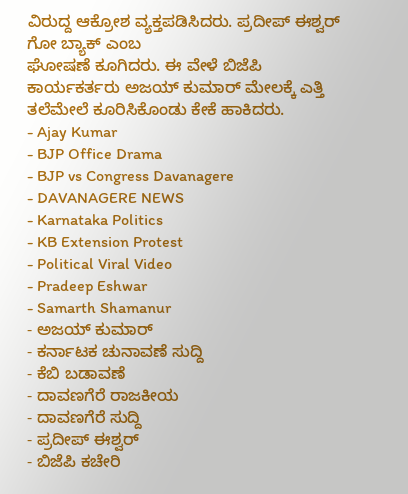ವಿರುದ್ದ ಆಕ್ರೋಶ ವ್ಯಕ್ತಪಡಿಸಿದರು. ಪ್ರದೀಪ್ ಈಶ್ವರ್ ಗೋ ಬ್ಯಾಕ್ ಎಂಬ
ಘೋಷಣೆ ಕೂಗಿದರು. ಈ ವೇಳೆ ಬಿಜೆಪಿ ಕಾರ್ಯಕರ್ತರು ಅಜಯ್ ಕುಮಾರ್ ಮೇಲಕ್ಕೆ ಎತ್ತಿ ತಲೆಮೇಲೆ ಕೂರಿಸಿಕೊಂಡು ಕೇಕೆ ಹಾಕಿದರು.
- Ajay Kumar
- BJP Office Drama
- BJP vs Congress Davanagere
- DAVANAGERE NEWS
- Karnataka Politics
- KB Extension Protest
- Political Viral Video
- Pradeep Eshwar
- Samarth Shamanur
- ಅಜಯ್ ಕುಮಾರ್
- ಕರ್ನಾಟಕ ಚುನಾವಣೆ ಸುದ್ದಿ
- ಕೆಬಿ ಬಡಾವಣೆ
- ದಾವಣಗೆರೆ ರಾಜಕೀಯ
- ದಾವಣಗೆರೆ ಸುದ್ದಿ
- ಪ್ರದೀಪ್ ಈಶ್ವರ್
- ಬಿಜೆಪಿ ಕಚೇರಿ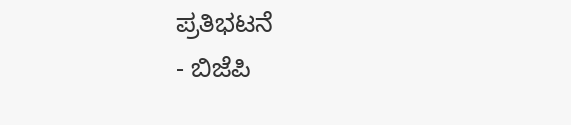ಪ್ರತಿಭಟನೆ
- ಬಿಜೆಪಿ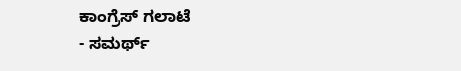ಕಾಂಗ್ರೆಸ್ ಗಲಾಟೆ
- ಸಮರ್ಥ್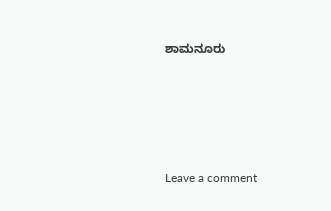ಶಾಮನೂರು





Leave a comment